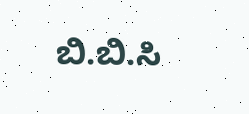ಬಿ.ಬಿ.ಸಿ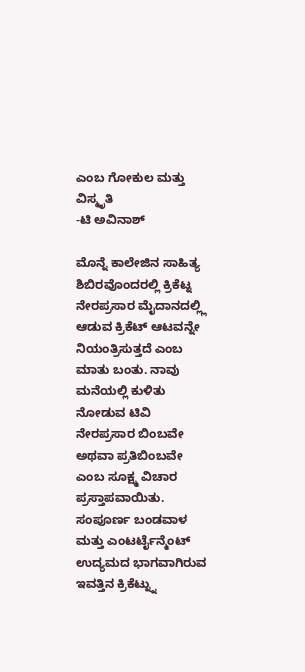ಎಂಬ ಗೋಕುಲ ಮತ್ತು ವಿಸ್ಮೃತಿ
-ಟಿ ಅವಿನಾಶ್

ಮೊನ್ನೆ ಕಾಲೇಜಿನ ಸಾಹಿತ್ಯ ಶಿಬಿರವೊಂದರಲ್ಲಿ ಕ್ರಿಕೆಟ್ನ ನೇರಪ್ರಸಾರ ಮೈದಾನದಲ್ಲ್ಲಿ ಆಡುವ ಕ್ರಿಕೆಟ್ ಆಟವನ್ನೇ ನಿಯಂತ್ರಿಸುತ್ತದೆ ಎಂಬ ಮಾತು ಬಂತು. ನಾವು ಮನೆಯಲ್ಲಿ ಕುಳಿತು ನೋಡುವ ಟಿವಿ ನೇರಪ್ರಸಾರ ಬಿಂಬವೇ ಅಥವಾ ಪ್ರತಿಬಿಂಬವೇ ಎಂಬ ಸೂಕ್ಷ್ಮ ವಿಚಾರ ಪ್ರಸ್ತಾಪವಾಯಿತು. ಸಂಪೂರ್ಣ ಬಂಡವಾಳ ಮತ್ತು ಎಂಟರ್ಟೈನ್ಮೆಂಟ್ ಉದ್ಯಮದ ಭಾಗವಾಗಿರುವ ಇವತ್ತಿನ ಕ್ರಿಕೆಟ್ನ್ನು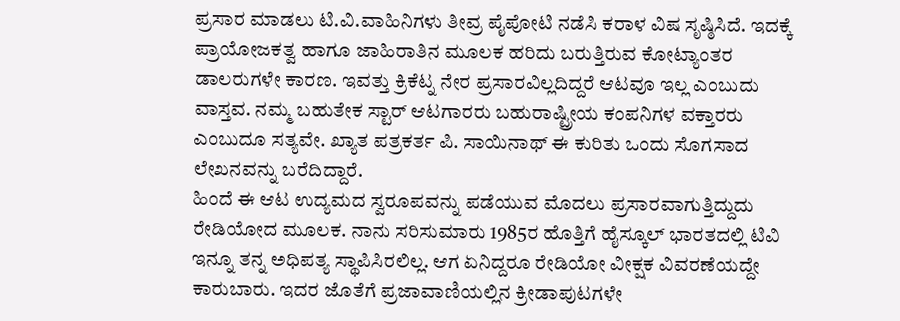ಪ್ರಸಾರ ಮಾಡಲು ಟಿ.ವಿ.ವಾಹಿನಿಗಳು ತೀವ್ರ ಪೈಪೋಟಿ ನಡೆಸಿ ಕರಾಳ ವಿಷ ಸೃಷ್ಠಿಸಿದೆ. ಇದಕ್ಕೆ ಪ್ರಾಯೋಜಕತ್ವ ಹಾಗೂ ಜಾಹಿರಾತಿನ ಮೂಲಕ ಹರಿದು ಬರುತ್ತಿರುವ ಕೋಟ್ಯಾಂತರ ಡಾಲರುಗಳೇ ಕಾರಣ. ಇವತ್ತು ಕ್ರಿಕೆಟ್ನ ನೇರ ಪ್ರಸಾರವಿಲ್ಲದಿದ್ದರೆ ಆಟವೂ ಇಲ್ಲ ಎಂಬುದು ವಾಸ್ತವ. ನಮ್ಮ ಬಹುತೇಕ ಸ್ಟಾರ್ ಆಟಗಾರರು ಬಹುರಾಷ್ಟ್ರೀಯ ಕಂಪನಿಗಳ ವಕ್ತಾರರು ಎಂಬುದೂ ಸತ್ಯವೇ. ಖ್ಯಾತ ಪತ್ರಕರ್ತ ಪಿ. ಸಾಯಿನಾಥ್ ಈ ಕುರಿತು ಒಂದು ಸೊಗಸಾದ ಲೇಖನವನ್ನು ಬರೆದಿದ್ದಾರೆ.
ಹಿಂದೆ ಈ ಆಟ ಉದ್ಯಮದ ಸ್ವರೂಪವನ್ನು ಪಡೆಯುವ ಮೊದಲು ಪ್ರಸಾರವಾಗುತ್ತಿದ್ದುದು ರೇಡಿಯೋದ ಮೂಲಕ. ನಾನು ಸರಿಸುಮಾರು 1985ರ ಹೊತ್ತಿಗೆ ಹೈಸ್ಕೂಲ್ ಭಾರತದಲ್ಲಿ ಟಿವಿ ಇನ್ನೂ ತನ್ನ ಅಧಿಪತ್ಯ ಸ್ಥಾಪಿಸಿರಲಿಲ್ಲ. ಆಗ ಏನಿದ್ದರೂ ರೇಡಿಯೋ ವೀಕ್ಷಕ ವಿವರಣೆಯದ್ದೇ ಕಾರುಬಾರು. ಇದರ ಜೊತೆಗೆ ಪ್ರಜಾವಾಣಿಯಲ್ಲಿನ ಕ್ರೀಡಾಪುಟಗಳೇ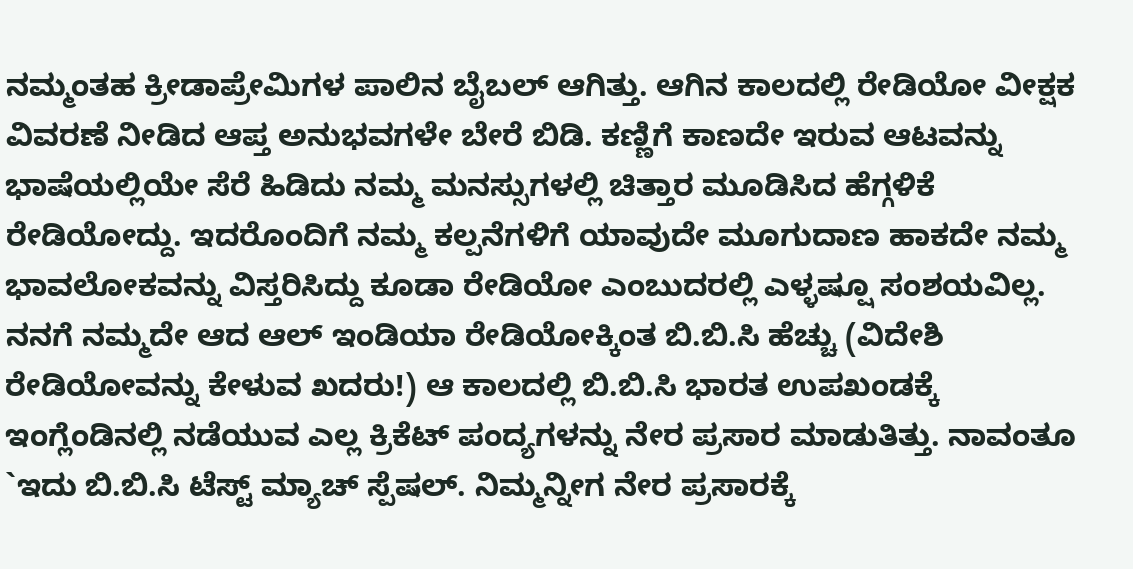ನಮ್ಮಂತಹ ಕ್ರೀಡಾಪ್ರೇಮಿಗಳ ಪಾಲಿನ ಬೈಬಲ್ ಆಗಿತ್ತು. ಆಗಿನ ಕಾಲದಲ್ಲಿ ರೇಡಿಯೋ ವೀಕ್ಷಕ ವಿವರಣೆ ನೀಡಿದ ಆಪ್ತ ಅನುಭವಗಳೇ ಬೇರೆ ಬಿಡಿ. ಕಣ್ಣಿಗೆ ಕಾಣದೇ ಇರುವ ಆಟವನ್ನು ಭಾಷೆಯಲ್ಲಿಯೇ ಸೆರೆ ಹಿಡಿದು ನಮ್ಮ ಮನಸ್ಸುಗಳಲ್ಲಿ ಚಿತ್ತಾರ ಮೂಡಿಸಿದ ಹೆಗ್ಗಳಿಕೆ ರೇಡಿಯೋದ್ದು. ಇದರೊಂದಿಗೆ ನಮ್ಮ ಕಲ್ಪನೆಗಳಿಗೆ ಯಾವುದೇ ಮೂಗುದಾಣ ಹಾಕದೇ ನಮ್ಮ ಭಾವಲೋಕವನ್ನು ವಿಸ್ತರಿಸಿದ್ದು ಕೂಡಾ ರೇಡಿಯೋ ಎಂಬುದರಲ್ಲಿ ಎಳ್ಳಷ್ಷೂ ಸಂಶಯವಿಲ್ಲ.
ನನಗೆ ನಮ್ಮದೇ ಆದ ಆಲ್ ಇಂಡಿಯಾ ರೇಡಿಯೋಕ್ಕಿಂತ ಬಿ.ಬಿ.ಸಿ ಹೆಚ್ಚು (ವಿದೇಶಿ ರೇಡಿಯೋವನ್ನು ಕೇಳುವ ಖದರು!) ಆ ಕಾಲದಲ್ಲಿ ಬಿ.ಬಿ.ಸಿ ಭಾರತ ಉಪಖಂಡಕ್ಕೆ ಇಂಗ್ಲೆಂಡಿನಲ್ಲಿ ನಡೆಯುವ ಎಲ್ಲ ಕ್ರಿಕೆಟ್ ಪಂದ್ಯಗಳನ್ನು ನೇರ ಪ್ರಸಾರ ಮಾಡುತಿತ್ತು. ನಾವಂತೂ `ಇದು ಬಿ.ಬಿ.ಸಿ ಟೆಸ್ಟ್ ಮ್ಯಾಚ್ ಸ್ಪೆಷಲ್. ನಿಮ್ಮನ್ನೀಗ ನೇರ ಪ್ರಸಾರಕ್ಕೆ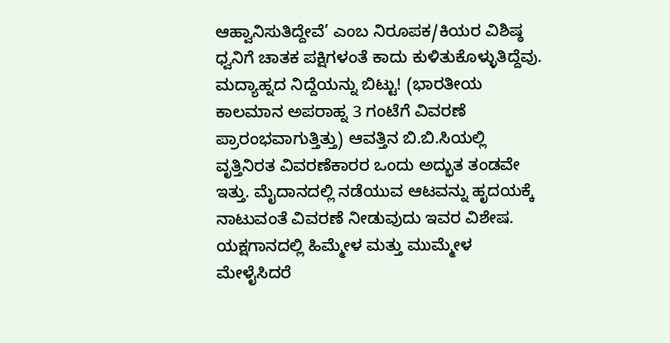ಆಹ್ವಾನಿಸುತಿದ್ದೇವೆ’ ಎಂಬ ನಿರೂಪಕ/ಕಿಯರ ವಿಶಿಷ್ಠ ಧ್ವನಿಗೆ ಚಾತಕ ಪಕ್ಷಿಗಳಂತೆ ಕಾದು ಕುಳಿತುಕೊಳ್ಳುತಿದ್ದೆವು. ಮದ್ಯಾಹ್ನದ ನಿದ್ದೆಯನ್ನು ಬಿಟ್ಟು! (ಭಾರತೀಯ ಕಾಲಮಾನ ಅಪರಾಹ್ನ 3 ಗಂಟೆಗೆ ವಿವರಣೆ ಪ್ರಾರಂಭವಾಗುತ್ತಿತ್ತು) ಆವತ್ತಿನ ಬಿ.ಬಿ.ಸಿಯಲ್ಲಿ ವೃತ್ತಿನಿರತ ವಿವರಣೆಕಾರರ ಒಂದು ಅದ್ಭುತ ತಂಡವೇ ಇತ್ತು. ಮೈದಾನದಲ್ಲಿ ನಡೆಯುವ ಆಟವನ್ನು ಹೃದಯಕ್ಕೆ ನಾಟುವಂತೆ ವಿವರಣೆ ನೀಡುವುದು ಇವರ ವಿಶೇಷ. ಯಕ್ಷಗಾನದಲ್ಲಿ ಹಿಮ್ಮೇಳ ಮತ್ತು ಮುಮ್ಮೇಳ ಮೇಳೈಸಿದರೆ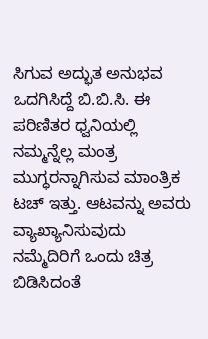ಸಿಗುವ ಅದ್ಭುತ ಅನುಭವ ಒದಗಿಸಿದ್ದೆ ಬಿ.ಬಿ.ಸಿ. ಈ ಪರಿಣಿತರ ಧ್ವನಿಯಲ್ಲಿ ನಮ್ಮನ್ನೆಲ್ಲ ಮಂತ್ರ ಮುಗ್ಧರನ್ನಾಗಿಸುವ ಮಾಂತ್ರಿಕ ಟಚ್ ಇತ್ತು. ಆಟವನ್ನು ಅವರು ವ್ಯಾಖ್ಯಾನಿಸುವುದು ನಮ್ಮೆದಿರಿಗೆ ಒಂದು ಚಿತ್ರ ಬಿಡಿಸಿದಂತೆ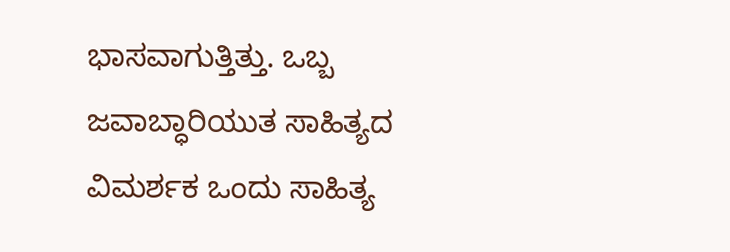ಭಾಸವಾಗುತ್ತಿತ್ತು. ಒಬ್ಬ ಜವಾಬ್ಧಾರಿಯುತ ಸಾಹಿತ್ಯದ ವಿಮರ್ಶಕ ಒಂದು ಸಾಹಿತ್ಯ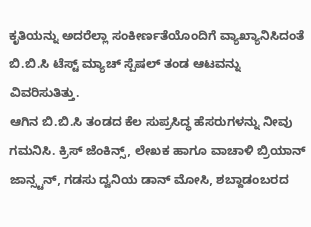ಕೃತಿಯನ್ನು ಅದರೆಲ್ಲಾ ಸಂಕೀರ್ಣತೆಯೊಂದಿಗೆ ವ್ಯಾಖ್ಯಾನಿಸಿದಂತೆ ಬಿ.ಬಿ.ಸಿ ಟೆಸ್ಟ್ ಮ್ಯಾಚ್ ಸ್ಪೆಷಲ್ ತಂಡ ಆಟವನ್ನು ವಿವರಿಸುತಿತ್ತು.
ಆಗಿನ ಬಿ.ಬಿ.ಸಿ ತಂಡದ ಕೆಲ ಸುಪ್ರಸಿದ್ಧ ಹೆಸರುಗಳನ್ನು ನೀವು ಗಮನಿಸಿ. ಕ್ರಿಸ್ ಜೆಂಕಿನ್ಸ್, ಲೇಖಕ ಹಾಗೂ ವಾಚಾಳಿ ಬ್ರಿಯಾನ್ ಜಾನ್ಸ್ಟನ್, ಗಡಸು ದ್ವನಿಯ ಡಾನ್ ಮೋಸಿ, ಶಬ್ದಾಡಂಬರದ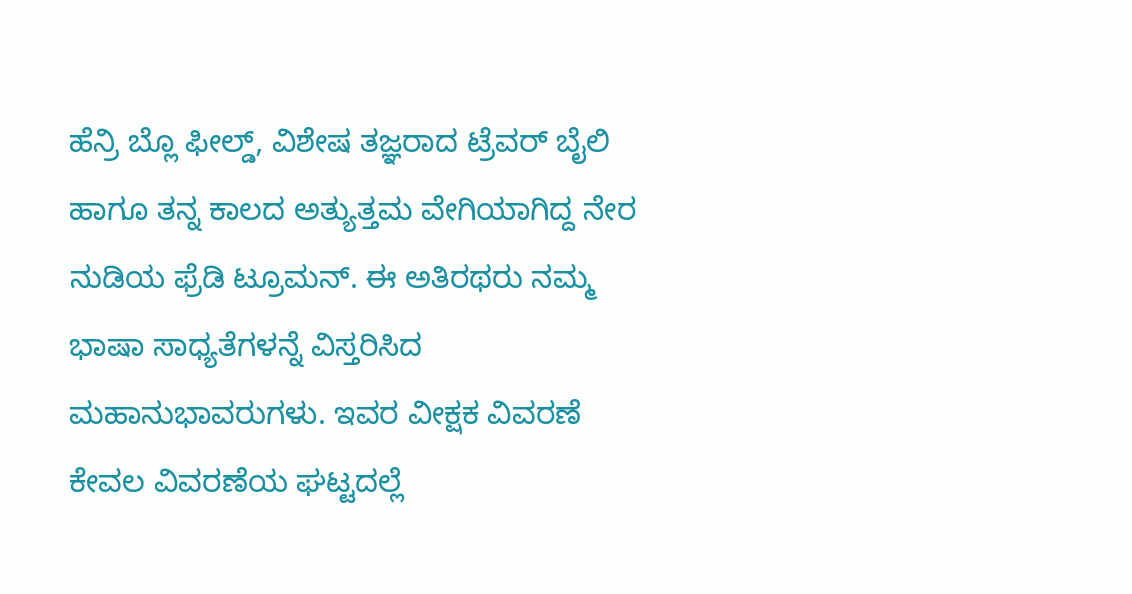ಹೆನ್ರಿ ಬ್ಲೊ ಫೀಲ್ಡ್, ವಿಶೇಷ ತಜ್ಞರಾದ ಟ್ರೆವರ್ ಬೈಲಿ ಹಾಗೂ ತನ್ನ ಕಾಲದ ಅತ್ಯುತ್ತಮ ವೇಗಿಯಾಗಿದ್ದ ನೇರ ನುಡಿಯ ಫ್ರೆಡಿ ಟ್ರೂಮನ್. ಈ ಅತಿರಥರು ನಮ್ಮ ಭಾಷಾ ಸಾಧ್ಯತೆಗಳನ್ನೆ ವಿಸ್ತರಿಸಿದ ಮಹಾನುಭಾವರುಗಳು. ಇವರ ವೀಕ್ಷಕ ವಿವರಣೆ ಕೇವಲ ವಿವರಣೆಯ ಘಟ್ಟದಲ್ಲೆ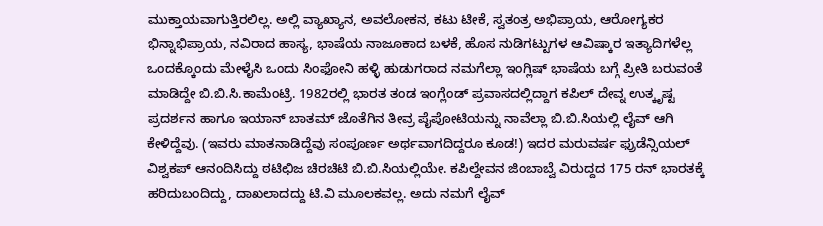ಮುಕ್ತಾಯವಾಗುತ್ತಿರಲಿಲ್ಲ. ಅಲ್ಲಿ ವ್ಯಾಖ್ಯಾನ, ಅವಲೋಕನ, ಕಟು ಟೀಕೆ, ಸ್ವತಂತ್ರ ಅಭಿಪ್ರಾಯ, ಆರೋಗ್ಯಕರ ಭಿನ್ನಾಭಿಪ್ರಾಯ, ನವಿರಾದ ಹಾಸ್ಯ, ಭಾಷೆಯ ನಾಜೂಕಾದ ಬಳಕೆ, ಹೊಸ ನುಡಿಗಟ್ಟುಗಳ ಆವಿಷ್ಕಾರ ಇತ್ಯಾದಿಗಳೆಲ್ಲ ಒಂದಕ್ಕೊಂದು ಮೇಳೈಸಿ ಒಂದು ಸಿಂಫೋನಿ ಹಳ್ಳಿ ಹುಡುಗರಾದ ನಮಗೆಲ್ಲಾ ಇಂಗ್ಲಿಷ್ ಭಾಷೆಯ ಬಗ್ಗೆ ಪ್ರೀತಿ ಬರುವಂತೆ ಮಾಡಿದ್ದೇ ಬಿ.ಬಿ.ಸಿ.ಕಾಮೆಂಟ್ರಿ. 1982ರಲ್ಲಿ ಭಾರತ ತಂಡ ಇಂಗ್ಲೆಂಡ್ ಪ್ರವಾಸದಲ್ಲಿದ್ದಾಗ ಕಪಿಲ್ ದೇವ್ನ ಉತ್ಕೃಷ್ಟ ಪ್ರದರ್ಶನ ಹಾಗೂ ಇಯಾನ್ ಬಾತಮ್ ಜೊತೆಗಿನ ತೀವ್ರ ಪೈಪೋಟಿಯನ್ನು ನಾವೆಲ್ಲಾ ಬಿ.ಬಿ.ಸಿಯಲ್ಲಿ ಲೈವ್ ಆಗಿ ಕೇಳಿದ್ದೆವು. (ಇವರು ಮಾತನಾಡಿದ್ದೆವು ಸಂಪೂರ್ಣ ಅರ್ಥವಾಗದಿದ್ದರೂ ಕೂಡ!) ಇದರ ಮರುವರ್ಷ ಫ್ರುಡೆನ್ಸಿಯಲ್ ವಿಶ್ವಕಪ್ ಆನಂದಿಸಿದ್ದು ಠಟಿಛಿಜ ಚಿರಚಿಟಿ ಬಿ.ಬಿ.ಸಿಯಲ್ಲಿಯೇ. ಕಪಿಲ್ದೇವನ ಜಿಂಬಾಬ್ವೆ ವಿರುದ್ದದ 175 ರನ್ ಭಾರತಕ್ಕೆ ಹರಿದುಬಂದಿದ್ದು, ದಾಖಲಾದದ್ದು ಟಿ.ವಿ ಮೂಲಕವಲ್ಲ. ಅದು ನಮಗೆ ಲೈವ್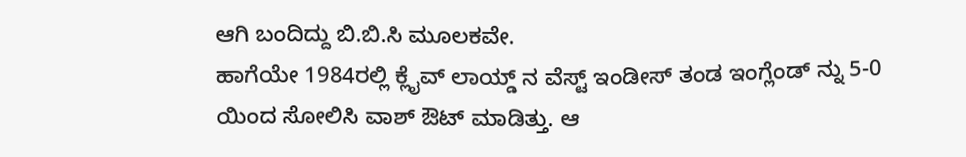ಆಗಿ ಬಂದಿದ್ದು ಬಿ.ಬಿ.ಸಿ ಮೂಲಕವೇ.
ಹಾಗೆಯೇ 1984ರಲ್ಲಿ ಕ್ಲೈವ್ ಲಾಯ್ಡ್ ನ ವೆಸ್ಟ್ ಇಂಡೀಸ್ ತಂಡ ಇಂಗ್ಲೆಂಡ್ ನ್ನು 5-0 ಯಿಂದ ಸೋಲಿಸಿ ವಾಶ್ ಔಟ್ ಮಾಡಿತ್ತು. ಆ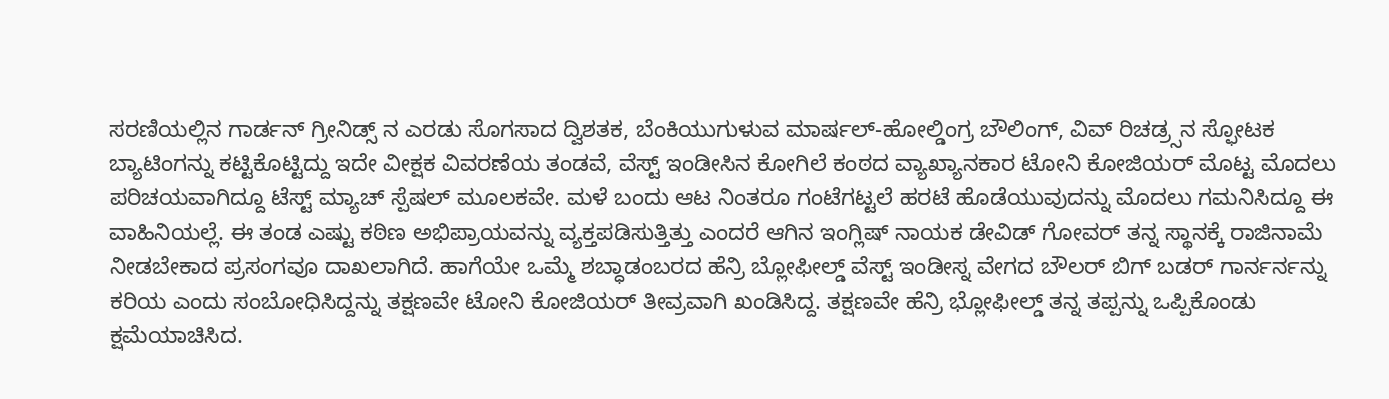ಸರಣಿಯಲ್ಲಿನ ಗಾರ್ಡನ್ ಗ್ರೀನಿಡ್ಸ್ ನ ಎರಡು ಸೊಗಸಾದ ದ್ವಿಶತಕ, ಬೆಂಕಿಯುಗುಳುವ ಮಾರ್ಷಲ್-ಹೋಲ್ಡಿಂಗ್ರ ಬೌಲಿಂಗ್, ವಿವ್ ರಿಚಡ್ರ್ಸನ ಸ್ಫೋಟಕ ಬ್ಯಾಟಿಂಗನ್ನು ಕಟ್ಟಿಕೊಟ್ಟಿದ್ದು ಇದೇ ವೀಕ್ಷಕ ವಿವರಣೆಯ ತಂಡವೆ, ವೆಸ್ಟ್ ಇಂಡೀಸಿನ ಕೋಗಿಲೆ ಕಂಠದ ವ್ಯಾಖ್ಯಾನಕಾರ ಟೋನಿ ಕೋಜಿಯರ್ ಮೊಟ್ಟ ಮೊದಲು ಪರಿಚಯವಾಗಿದ್ದೂ ಟೆಸ್ಟ್ ಮ್ಯಾಚ್ ಸ್ಪೆಷಲ್ ಮೂಲಕವೇ. ಮಳೆ ಬಂದು ಆಟ ನಿಂತರೂ ಗಂಟೆಗಟ್ಟಲೆ ಹರಟೆ ಹೊಡೆಯುವುದನ್ನು ಮೊದಲು ಗಮನಿಸಿದ್ದೂ ಈ ವಾಹಿನಿಯಲ್ಲೆ. ಈ ತಂಡ ಎಷ್ಟು ಕಠಿಣ ಅಭಿಪ್ರಾಯವನ್ನು ವ್ಯಕ್ತಪಡಿಸುತ್ತಿತ್ತು ಎಂದರೆ ಆಗಿನ ಇಂಗ್ಲಿಷ್ ನಾಯಕ ಡೇವಿಡ್ ಗೋವರ್ ತನ್ನ ಸ್ಥಾನಕ್ಕೆ ರಾಜಿನಾಮೆ ನೀಡಬೇಕಾದ ಪ್ರಸಂಗವೂ ದಾಖಲಾಗಿದೆ. ಹಾಗೆಯೇ ಒಮ್ಮೆ ಶಬ್ಧಾಡಂಬರದ ಹೆನ್ರಿ ಬ್ಲೋಫೀಲ್ಡ್ ವೆಸ್ಟ್ ಇಂಡೀಸ್ನ ವೇಗದ ಬೌಲರ್ ಬಿಗ್ ಬಡರ್ ಗಾರ್ನರ್ನನ್ನು ಕರಿಯ ಎಂದು ಸಂಬೋಧಿಸಿದ್ದನ್ನು ತಕ್ಷಣವೇ ಟೋನಿ ಕೋಜಿಯರ್ ತೀವ್ರವಾಗಿ ಖಂಡಿಸಿದ್ದ. ತಕ್ಷಣವೇ ಹೆನ್ರಿ ಭ್ಲೋಫೀಲ್ಡ್ ತನ್ನ ತಪ್ಪನ್ನು ಒಪ್ಪಿಕೊಂಡು ಕ್ಷಮೆಯಾಚಿಸಿದ.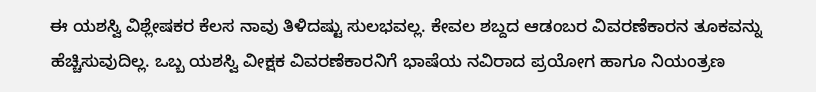ಈ ಯಶಸ್ವಿ ವಿಶ್ಲೇಷಕರ ಕೆಲಸ ನಾವು ತಿಳಿದಷ್ಟು ಸುಲಭವಲ್ಲ. ಕೇವಲ ಶಬ್ದದ ಆಡಂಬರ ವಿವರಣೆಕಾರನ ತೂಕವನ್ನು ಹೆಚ್ಚಿಸುವುದಿಲ್ಲ. ಒಬ್ಬ ಯಶಸ್ವಿ ವೀಕ್ಷಕ ವಿವರಣೆಕಾರನಿಗೆ ಭಾಷೆಯ ನವಿರಾದ ಪ್ರಯೋಗ ಹಾಗೂ ನಿಯಂತ್ರಣ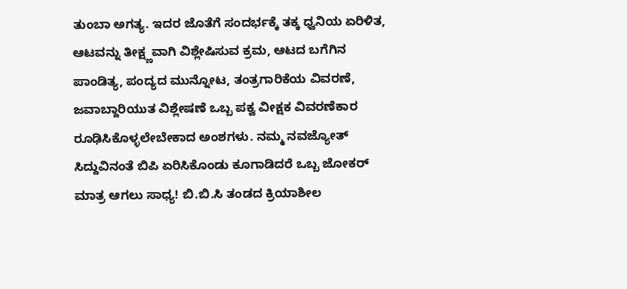ತುಂಬಾ ಅಗತ್ಯ. ಇದರ ಜೊತೆಗೆ ಸಂದರ್ಭಕ್ಕೆ ತಕ್ಕ ಧ್ವನಿಯ ಏರಿಳಿತ, ಆಟವನ್ನು ತೀಕ್ಷ್ಣವಾಗಿ ವಿಶ್ಲೇಷಿಸುವ ಕ್ರಮ, ಆಟದ ಬಗೆಗಿನ ಪಾಂಡಿತ್ಯ, ಪಂದ್ಯದ ಮುನ್ನೋಟ, ತಂತ್ರಗಾರಿಕೆಯ ವಿವರಣೆ, ಜವಾಬ್ದಾರಿಯುತ ವಿಶ್ಲೇಷಣೆ ಒಬ್ಬ ಪಕ್ವ ವೀಕ್ಷಕ ವಿವರಣೆಕಾರ ರೂಢಿಸಿಕೊಳ್ಳಲೇಬೇಕಾದ ಅಂಶಗಳು. ನಮ್ಮ ನವಜ್ಯೋತ್ ಸಿದ್ದುವಿನಂತೆ ಬಿಪಿ ಏರಿಸಿಕೊಂಡು ಕೂಗಾಡಿದರೆ ಒಬ್ಬ ಜೋಕರ್ ಮಾತ್ರ ಆಗಲು ಸಾಧ್ಯ! ಬಿ.ಬಿ.ಸಿ ತಂಡದ ಕ್ರಿಯಾಶೀಲ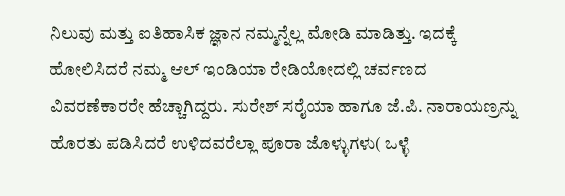ನಿಲುವು ಮತ್ತು ಐತಿಹಾಸಿಕ ಜ್ಞಾನ ನಮ್ಮನ್ನೆಲ್ಲ ಮೋಡಿ ಮಾಡಿತ್ತು. ಇದಕ್ಕೆ ಹೋಲಿಸಿದರೆ ನಮ್ಮ ಆಲ್ ಇಂಡಿಯಾ ರೇಡಿಯೋದಲ್ಲಿ ಚರ್ವಣದ ವಿವರಣೆಕಾರರೇ ಹೆಚ್ಚಾಗಿದ್ದರು. ಸುರೇಶ್ ಸರೈಯಾ ಹಾಗೂ ಜೆ.ಪಿ. ನಾರಾಯಣ್ರನ್ನು ಹೊರತು ಪಡಿಸಿದರೆ ಉಳಿದವರೆಲ್ಲಾ ಪೂರಾ ಜೊಳ್ಳುಗಳು( ಒಳ್ಳೆ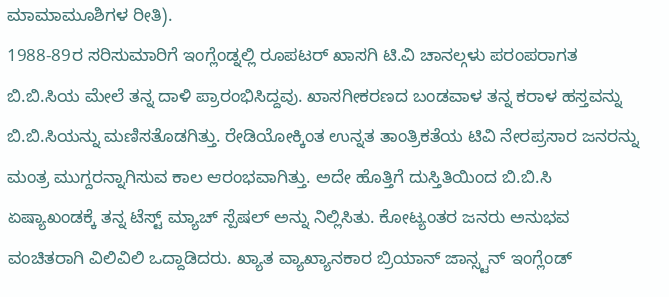ಮಾಮಾಮೂಶಿಗಳ ರೀತಿ).
1988-89ರ ಸರಿಸುಮಾರಿಗೆ ಇಂಗ್ಲೆಂಡ್ನಲ್ಲಿ ರೂಪಟರ್ ಖಾಸಗಿ ಟಿ.ವಿ ಚಾನಲ್ಗಳು ಪರಂಪರಾಗತ ಬಿ.ಬಿ.ಸಿಯ ಮೇಲೆ ತನ್ನ ದಾಳಿ ಪ್ರಾರಂಭಿಸಿದ್ದವು. ಖಾಸಗೀಕರಣದ ಬಂಡವಾಳ ತನ್ನ ಕರಾಳ ಹಸ್ತವನ್ನು ಬಿ.ಬಿ.ಸಿಯನ್ನು ಮಣಿಸತೊಡಗಿತ್ತು. ರೇಡಿಯೋಕ್ಕಿಂತ ಉನ್ನತ ತಾಂತ್ರಿಕತೆಯ ಟಿವಿ ನೇರಪ್ರಸಾರ ಜನರನ್ನು ಮಂತ್ರ ಮುಗ್ದರನ್ನಾಗಿಸುವ ಕಾಲ ಆರಂಭವಾಗಿತ್ತು. ಅದೇ ಹೊತ್ತಿಗೆ ದುಸ್ತಿತಿಯಿಂದ ಬಿ.ಬಿ.ಸಿ ಏಷ್ಯಾಖಂಡಕ್ಕೆ ತನ್ನ ಟೆಸ್ಟ್ ಮ್ಯಾಚ್ ಸ್ಪೆಷಲ್ ಅನ್ನು ನಿಲ್ಲಿಸಿತು. ಕೋಟ್ಯಂತರ ಜನರು ಅನುಭವ ವಂಚಿತರಾಗಿ ವಿಲಿವಿಲಿ ಒದ್ದಾಡಿದರು. ಖ್ಯಾತ ವ್ಯಾಖ್ಯಾನಕಾರ ಬ್ರಿಯಾನ್ ಜಾನ್ಸ್ಟನ್ ಇಂಗ್ಲೆಂಡ್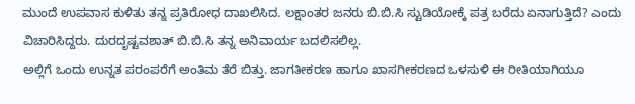ಮುಂದೆ ಉಪವಾಸ ಕುಳಿತು ತನ್ನ ಪ್ರತಿರೋಧ ದಾಖಲಿಸಿದ. ಲಕ್ಷಾಂತರ ಜನರು ಬಿ.ಬಿ.ಸಿ ಸ್ಟುಡಿಯೋಕ್ಕೆ ಪತ್ರ ಬರೆದು ಏನಾಗುತ್ತಿದೆ? ಎಂದು ವಿಚಾರಿಸಿದ್ದರು. ದುರದೃಷ್ಟವಶಾತ್ ಬಿ.ಬಿ.ಸಿ ತನ್ನ ಅನಿವಾರ್ಯ ಬದಲಿಸಲಿಲ್ಲ.
ಅಲ್ಲಿಗೆ ಒಂದು ಉನ್ನತ ಪರಂಪರೆಗೆ ಅಂತಿಮ ತೆರೆ ಬಿತ್ತು. ಜಾಗತೀಕರಣ ಹಾಗೂ ಖಾಸಗೀಕರಣದ ಒಳಸುಳಿ ಈ ರೀತಿಯಾಗಿಯೂ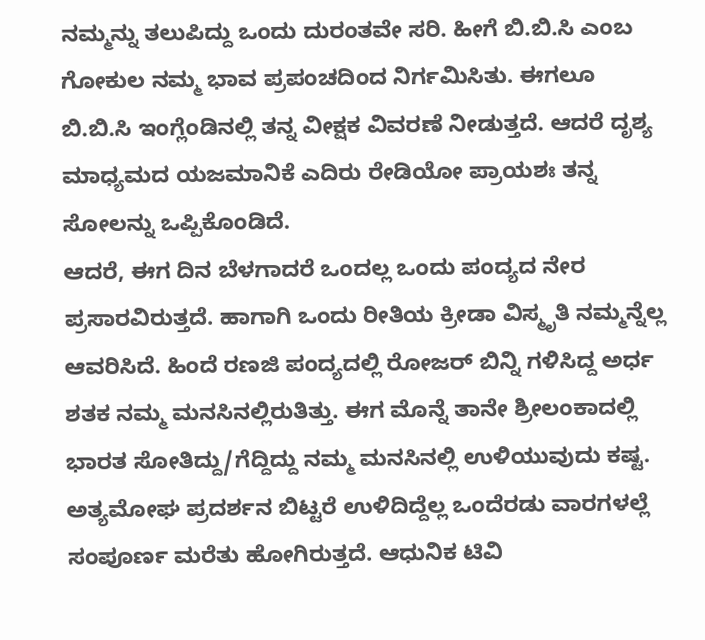ನಮ್ಮನ್ನು ತಲುಪಿದ್ದು ಒಂದು ದುರಂತವೇ ಸರಿ. ಹೀಗೆ ಬಿ.ಬಿ.ಸಿ ಎಂಬ ಗೋಕುಲ ನಮ್ಮ ಭಾವ ಪ್ರಪಂಚದಿಂದ ನಿರ್ಗಮಿಸಿತು. ಈಗಲೂ ಬಿ.ಬಿ.ಸಿ ಇಂಗ್ಲೆಂಡಿನಲ್ಲಿ ತನ್ನ ವೀಕ್ಷಕ ವಿವರಣೆ ನೀಡುತ್ತದೆ. ಆದರೆ ದೃಶ್ಯ ಮಾಧ್ಯಮದ ಯಜಮಾನಿಕೆ ಎದಿರು ರೇಡಿಯೋ ಪ್ರಾಯಶಃ ತನ್ನ ಸೋಲನ್ನು ಒಪ್ಪಿಕೊಂಡಿದೆ.
ಆದರೆ, ಈಗ ದಿನ ಬೆಳಗಾದರೆ ಒಂದಲ್ಲ ಒಂದು ಪಂದ್ಯದ ನೇರ ಪ್ರಸಾರವಿರುತ್ತದೆ. ಹಾಗಾಗಿ ಒಂದು ರೀತಿಯ ಕ್ರೀಡಾ ವಿಸ್ಮೃತಿ ನಮ್ಮನ್ನೆಲ್ಲ ಆವರಿಸಿದೆ. ಹಿಂದೆ ರಣಜಿ ಪಂದ್ಯದಲ್ಲಿ ರೋಜರ್ ಬಿನ್ನಿ ಗಳಿಸಿದ್ದ ಅರ್ಧ ಶತಕ ನಮ್ಮ ಮನಸಿನಲ್ಲಿರುತಿತ್ತು. ಈಗ ಮೊನ್ನೆ ತಾನೇ ಶ್ರೀಲಂಕಾದಲ್ಲಿ ಭಾರತ ಸೋತಿದ್ದು/ಗೆದ್ದಿದ್ದು ನಮ್ಮ ಮನಸಿನಲ್ಲಿ ಉಳಿಯುವುದು ಕಷ್ಟ. ಅತ್ಯಮೋಘ ಪ್ರದರ್ಶನ ಬಿಟ್ಟರೆ ಉಳಿದಿದ್ದೆಲ್ಲ ಒಂದೆರಡು ವಾರಗಳಲ್ಲೆ ಸಂಪೂರ್ಣ ಮರೆತು ಹೋಗಿರುತ್ತದೆ. ಆಧುನಿಕ ಟಿವಿ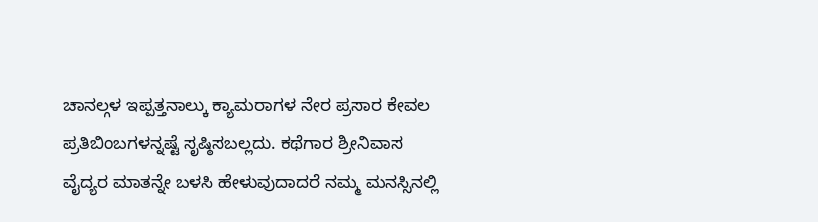ಚಾನಲ್ಗಳ ಇಪ್ಪತ್ತನಾಲ್ಕು ಕ್ಯಾಮರಾಗಳ ನೇರ ಪ್ರಸಾರ ಕೇವಲ ಪ್ರತಿಬಿಂಬಗಳನ್ನಷ್ಟೆ ಸೃಷ್ಠಿಸಬಲ್ಲದು. ಕಥೆಗಾರ ಶ್ರೀನಿವಾಸ ವೈದ್ಯರ ಮಾತನ್ನೇ ಬಳಸಿ ಹೇಳುವುದಾದರೆ ನಮ್ಮ ಮನಸ್ಸಿನಲ್ಲಿ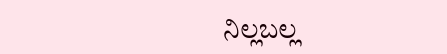ನಿಲ್ಲಬಲ್ಲ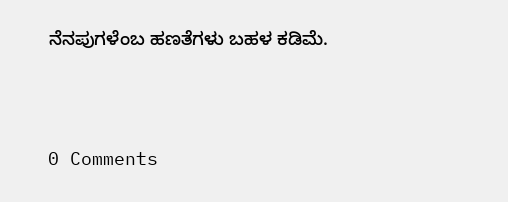ನೆನಪುಗಳೆಂಬ ಹಣತೆಗಳು ಬಹಳ ಕಡಿಮೆ.





0 Comments